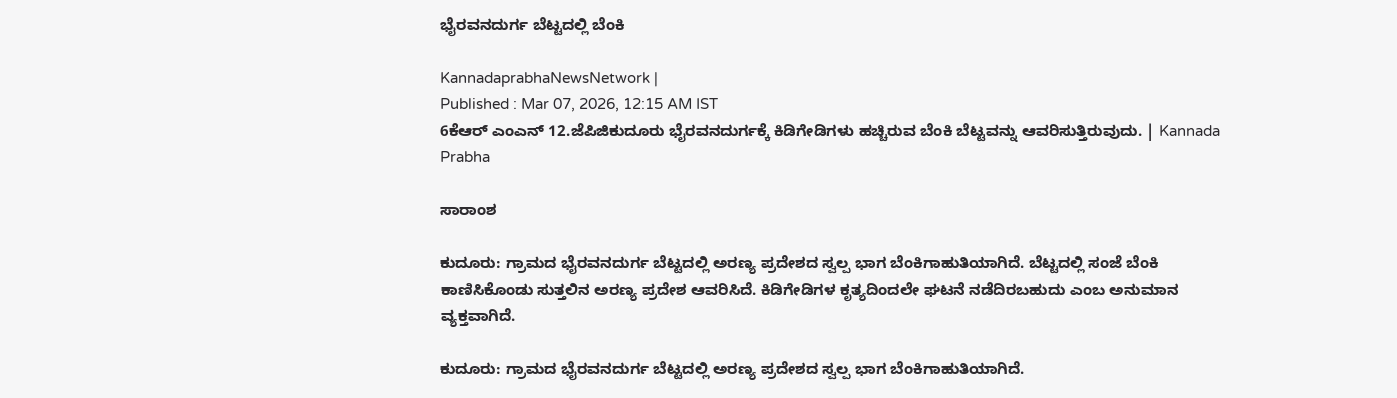ಭೈರವನದುರ್ಗ ಬೆಟ್ಟದಲ್ಲಿ ಬೆಂಕಿ

KannadaprabhaNewsNetwork |
Published : Mar 07, 2026, 12:15 AM IST
6ಕೆಆರ್ ಎಂಎನ್ 12.ಜೆಪಿಜಿಕುದೂರು ಭೈರವನದುರ್ಗಕ್ಕೆ ಕಿಡಿಗೇಡಿಗಳು ಹಚ್ಚಿರುವ ಬೆಂಕಿ ಬೆಟ್ಟವನ್ನು ಆವರಿಸುತ್ತಿರುವುದು. | Kannada Prabha

ಸಾರಾಂಶ

ಕುದೂರು: ಗ್ರಾಮದ ಭೈರವನದುರ್ಗ ಬೆಟ್ಟದಲ್ಲಿ ಅರಣ್ಯ ಪ್ರದೇಶದ ಸ್ವಲ್ಪ ಭಾಗ ಬೆಂಕಿಗಾಹುತಿಯಾಗಿದೆ. ಬೆಟ್ಟದಲ್ಲಿ ಸಂಜೆ ಬೆಂಕಿ ಕಾಣಿಸಿಕೊಂಡು ಸುತ್ತಲಿನ ಅರಣ್ಯ ಪ್ರದೇಶ ಆವರಿಸಿದೆ. ಕಿಡಿಗೇಡಿಗಳ ಕೃತ್ಯದಿಂದಲೇ ಘಟನೆ ನಡೆದಿರಬಹುದು ಎಂಬ ಅನುಮಾನ ವ್ಯಕ್ತವಾಗಿದೆ.

ಕುದೂರು: ಗ್ರಾಮದ ಭೈರವನದುರ್ಗ ಬೆಟ್ಟದಲ್ಲಿ ಅರಣ್ಯ ಪ್ರದೇಶದ ಸ್ವಲ್ಪ ಭಾಗ ಬೆಂಕಿಗಾಹುತಿಯಾಗಿದೆ.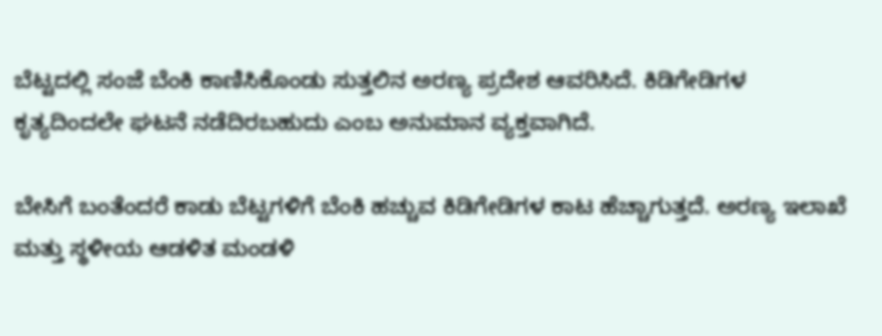ಬೆಟ್ಟದಲ್ಲಿ ಸಂಜೆ ಬೆಂಕಿ ಕಾಣಿಸಿಕೊಂಡು ಸುತ್ತಲಿನ ಅರಣ್ಯ ಪ್ರದೇಶ ಆವರಿಸಿದೆ. ಕಿಡಿಗೇಡಿಗಳ ಕೃತ್ಯದಿಂದಲೇ ಘಟನೆ ನಡೆದಿರಬಹುದು ಎಂಬ ಅನುಮಾನ ವ್ಯಕ್ತವಾಗಿದೆ.

ಬೇಸಿಗೆ ಬಂತೆಂದರೆ ಕಾಡು ಬೆಟ್ಟಗಳಿಗೆ ಬೆಂಕಿ ಹಚ್ಚುವ ಕಿಡಿಗೇಡಿಗಳ ಕಾಟ ಹೆಚ್ಚಾಗುತ್ತದೆ. ಅರಣ್ಯ ಇಲಾಖೆ ಮತ್ತು ಸ್ಥಳೀಯ ಆಡಳಿತ ಮಂಡಳಿ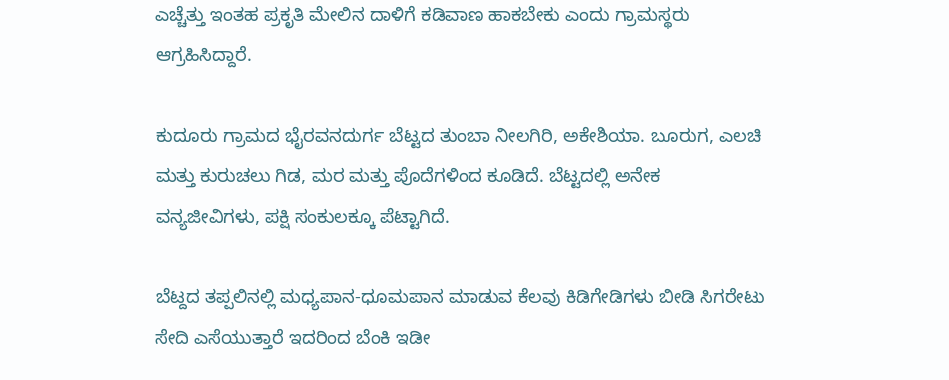ಎಚ್ಚೆತ್ತು ಇಂತಹ ಪ್ರಕೃತಿ ಮೇಲಿನ ದಾಳಿಗೆ ಕಡಿವಾಣ ಹಾಕಬೇಕು ಎಂದು ಗ್ರಾಮಸ್ಥರು ಆಗ್ರಹಿಸಿದ್ದಾರೆ.

ಕುದೂರು ಗ್ರಾಮದ ಭೈರವನದುರ್ಗ ಬೆಟ್ಟದ ತುಂಬಾ ನೀಲಗಿರಿ, ಅಕೇಶಿಯಾ. ಬೂರುಗ, ಎಲಚಿ ಮತ್ತು ಕುರುಚಲು ಗಿಡ, ಮರ ಮತ್ತು ಪೊದೆಗಳಿಂದ ಕೂಡಿದೆ. ಬೆಟ್ಟದಲ್ಲಿ ಅನೇಕ ವನ್ಯಜೀವಿಗಳು, ಪಕ್ಷಿ ಸಂಕುಲಕ್ಕೂ ಪೆಟ್ಟಾಗಿದೆ.

ಬೆಟ್ದದ ತಪ್ಪಲಿನಲ್ಲಿ ಮಧ್ಯಪಾನ-ಧೂಮಪಾನ ಮಾಡುವ ಕೆಲವು ಕಿಡಿಗೇಡಿಗಳು ಬೀಡಿ ಸಿಗರೇಟು ಸೇದಿ ಎಸೆಯುತ್ತಾರೆ ಇದರಿಂದ ಬೆಂಕಿ ಇಡೀ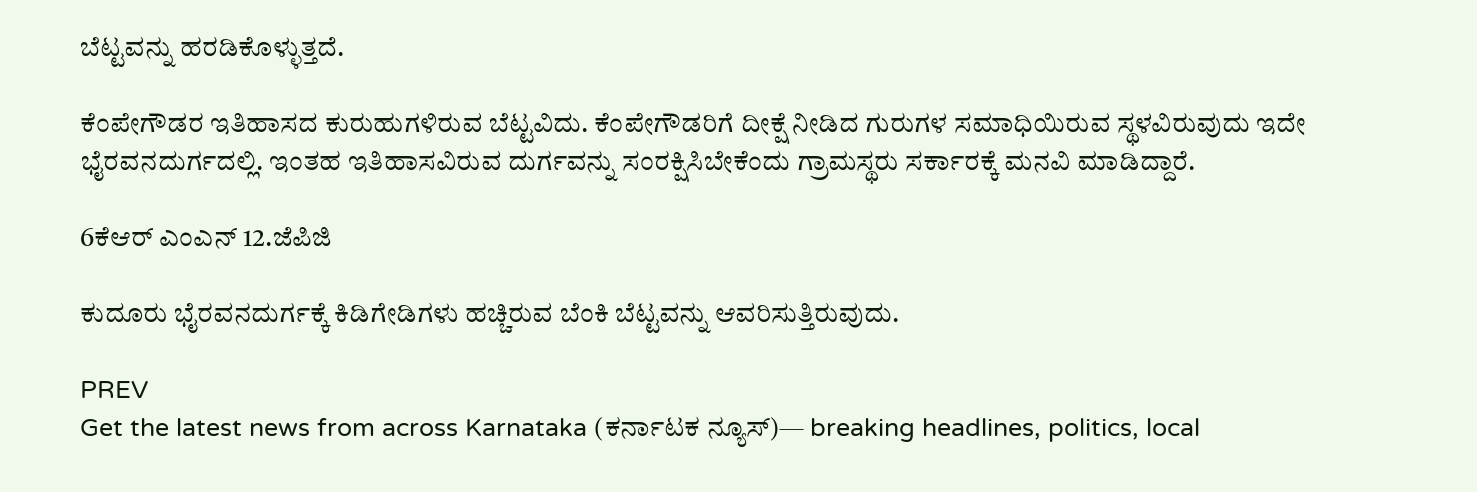ಬೆಟ್ಟವನ್ನು ಹರಡಿಕೊಳ್ಳುತ್ತದೆ.

ಕೆಂಪೇಗೌಡರ ಇತಿಹಾಸದ ಕುರುಹುಗಳಿರುವ ಬೆಟ್ಟವಿದು. ಕೆಂಪೇಗೌಡರಿಗೆ ದೀಕ್ಷೆ ನೀಡಿದ ಗುರುಗಳ ಸಮಾಧಿಯಿರುವ ಸ್ಥಳವಿರುವುದು ಇದೇ ಭೈರವನದುರ್ಗದಲ್ಲಿ. ಇಂತಹ ಇತಿಹಾಸವಿರುವ ದುರ್ಗವನ್ನು ಸಂರಕ್ಷಿಸಿಬೇಕೆಂದು ಗ್ರಾಮಸ್ಥರು ಸರ್ಕಾರಕ್ಕೆ ಮನವಿ ಮಾಡಿದ್ದಾರೆ.

6ಕೆಆರ್ ಎಂಎನ್ 12.ಜೆಪಿಜಿ

ಕುದೂರು ಭೈರವನದುರ್ಗಕ್ಕೆ ಕಿಡಿಗೇಡಿಗಳು ಹಚ್ಚಿರುವ ಬೆಂಕಿ ಬೆಟ್ಟವನ್ನು ಆವರಿಸುತ್ತಿರುವುದು.

PREV
Get the latest news from across Karnataka (ಕರ್ನಾಟಕ ನ್ಯೂಸ್)— breaking headlines, politics, local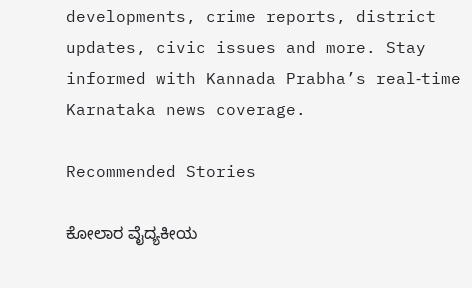developments, crime reports, district updates, civic issues and more. Stay informed with Kannada Prabha’s real‑time Karnataka news coverage.

Recommended Stories

ಕೋಲಾರ ವೈದ್ಯಕೀಯ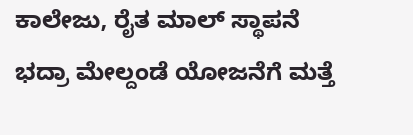ಕಾಲೇಜು, ರೈತ ಮಾಲ್‌ ಸ್ಥಾಪನೆ
ಭದ್ರಾ ಮೇಲ್ದಂಡೆ ಯೋಜನೆಗೆ ಮತ್ತೆ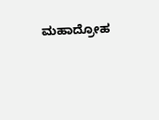ಮಹಾದ್ರೋಹ